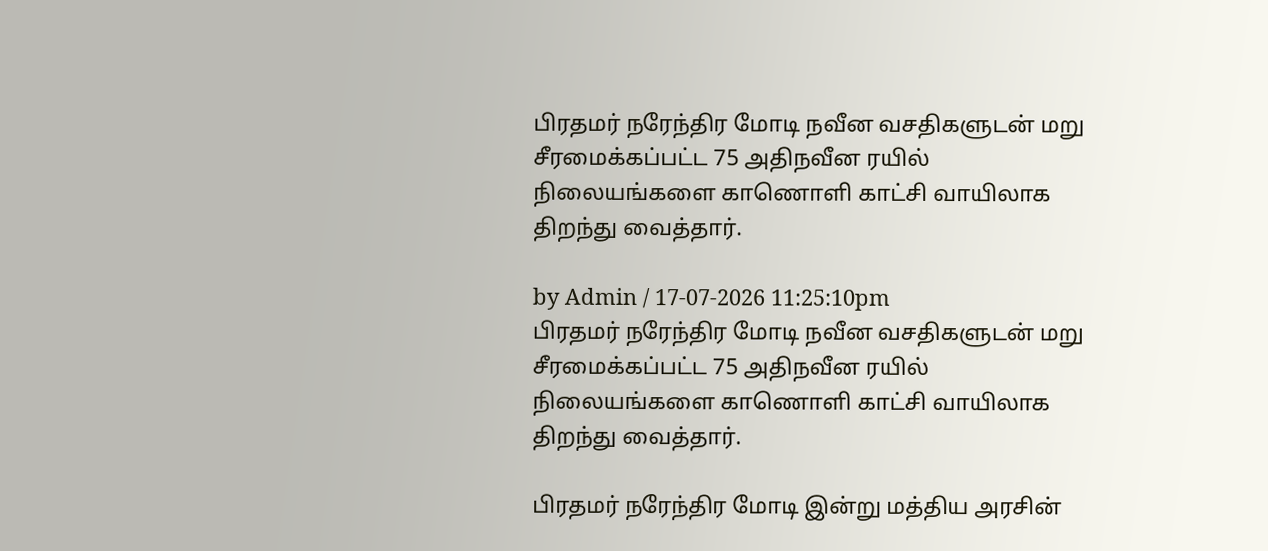பிரதமர் நரேந்திர மோடி நவீன வசதிகளுடன் மறு சீரமைக்கப்பட்ட 75 அதிநவீன ரயில் நிலையங்களை காணொளி காட்சி வாயிலாக திறந்து வைத்தார்.

by Admin / 17-07-2026 11:25:10pm
பிரதமர் நரேந்திர மோடி நவீன வசதிகளுடன் மறு சீரமைக்கப்பட்ட 75 அதிநவீன ரயில் நிலையங்களை காணொளி காட்சி வாயிலாக திறந்து வைத்தார்.

பிரதமர் நரேந்திர மோடி இன்று மத்திய அரசின்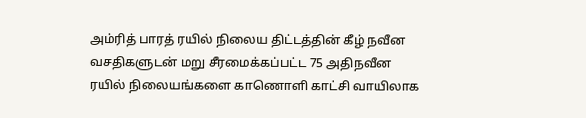அம்ரித் பாரத் ரயில் நிலைய திட்டத்தின் கீழ் நவீன வசதிகளுடன் மறு சீரமைக்கப்பட்ட 75 அதிநவீன ரயில் நிலையங்களை காணொளி காட்சி வாயிலாக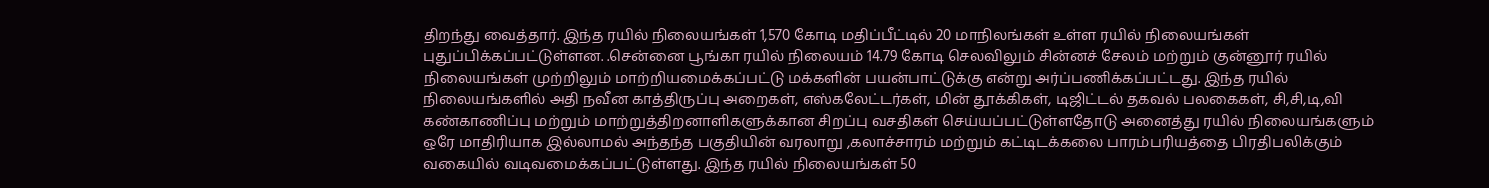திறந்து வைத்தார். இந்த ரயில் நிலையங்கள் 1,570 கோடி மதிப்பீட்டில் 20 மாநிலங்கள் உள்ள ரயில் நிலையங்கள் புதுப்பிக்கப்பட்டுள்ளன. .சென்னை பூங்கா ரயில் நிலையம் 14.79 கோடி செலவிலும் சின்னச் சேலம் மற்றும் குன்னூர் ரயில் நிலையங்கள் முற்றிலும் மாற்றியமைக்கப்பட்டு மக்களின் பயன்பாட்டுக்கு என்று அர்ப்பணிக்கப்பட்டது. இந்த ரயில் நிலையங்களில் அதி நவீன காத்திருப்பு அறைகள், எஸ்கலேட்டர்கள், மின் தூக்கிகள், டிஜிட்டல் தகவல் பலகைகள், சி,சி,டி,வி கண்காணிப்பு மற்றும் மாற்றுத்திறனாளிகளுக்கான சிறப்பு வசதிகள் செய்யப்பட்டுள்ளதோடு அனைத்து ரயில் நிலையங்களும் ஒரே மாதிரியாக இல்லாமல் அந்தந்த பகுதியின் வரலாறு ,கலாச்சாரம் மற்றும் கட்டிடக்கலை பாரம்பரியத்தை பிரதிபலிக்கும் வகையில் வடிவமைக்கப்பட்டுள்ளது. இந்த ரயில் நிலையங்கள் 50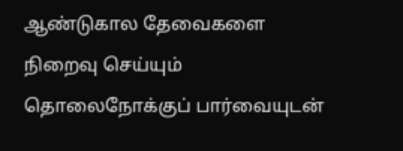ஆண்டுகால தேவைகளை நிறைவு செய்யும் தொலைநோக்குப் பார்வையுடன்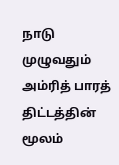நாடு முழுவதும் அம்ரித் பாரத் திட்டத்தின் மூலம்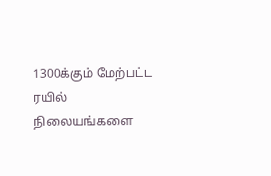1300க்கும் மேற்பட்ட ரயில் நிலையங்களை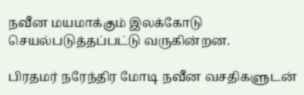நவீன மயமாக்கும் இலக்கோடு செயல்படுத்தப்பட்டு வருகின்றன.

பிரதமர் நரேந்திர மோடி நவீன வசதிகளுடன்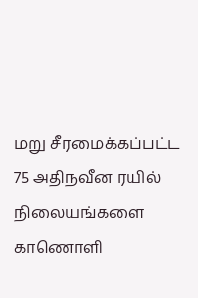மறு சீரமைக்கப்பட்ட 75 அதிநவீன ரயில் நிலையங்களை காணொளி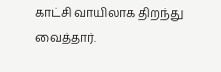காட்சி வாயிலாக திறந்து வைத்தார்.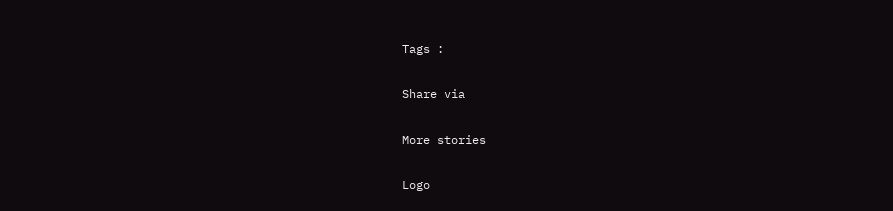Tags :

Share via

More stories

Logo